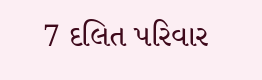7 દલિત પરિવાર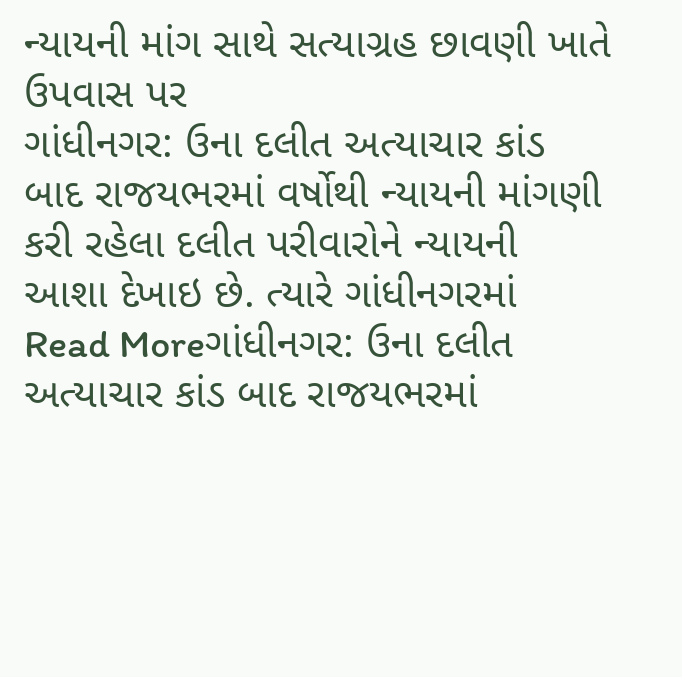ન્યાયની માંગ સાથે સત્યાગ્રહ છાવણી ખાતે ઉપવાસ પર
ગાંધીનગર: ઉના દલીત અત્યાચાર કાંડ બાદ રાજયભરમાં વર્ષોથી ન્યાયની માંગણી કરી રહેલા દલીત પરીવારોને ન્યાયની આશા દેખાઇ છે. ત્યારે ગાંધીનગરમાં
Read Moreગાંધીનગર: ઉના દલીત અત્યાચાર કાંડ બાદ રાજયભરમાં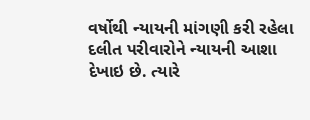વર્ષોથી ન્યાયની માંગણી કરી રહેલા દલીત પરીવારોને ન્યાયની આશા દેખાઇ છે. ત્યારે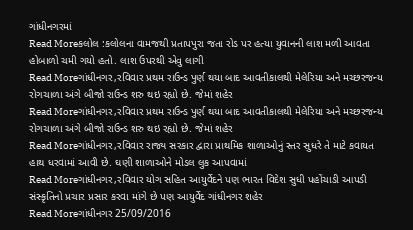ગાંધીનગરમાં
Read Moreકલોલ :કલોલના વામજથી પ્રતાપપુરા જતા રોડ પર હત્યા યુવાનની લાશ મળી આવતા હોબાળો ચમી ગયો હતો. લાશ ઉપરથી એવુ લાગી
Read Moreગાંધીનગર,રવિવાર પ્રથમ રાઉન્ડ પુર્ણ થયા બાદ આવતીકાલથી મેલેરિયા અને મચ્છરજન્ય રોગચાળા અંગે બીજો રાઉન્ડ શરુ થઇ રહ્યો છે. જેમાં શહેર
Read Moreગાંધીનગર,રવિવાર પ્રથમ રાઉન્ડ પુર્ણ થયા બાદ આવતીકાલથી મેલેરિયા અને મચ્છરજન્ય રોગચાળા અંગે બીજો રાઉન્ડ શરુ થઇ રહ્યો છે. જેમાં શહેર
Read Moreગાંધીનગર,રવિવાર રાજ્ય સરકાર દ્વારા પ્રાથમિક શાળાઓનું સ્તર સુધરે તે માટે કવાયત હાથ ધરવામાં આવી છે. ઘણી શાળાઓને મોડલ લુક આપવામાં
Read Moreગાંધીનગર,રવિવાર યોગ સહિત આયુર્વેદને પણ ભારત વિદેશ સુધી પહોંચાડી આપડી સંસ્કૃતિનો પ્રચાર પ્રસાર કરવા માંગે છે પણ આયુર્વેદ ગાંધીનગર શહેર
Read Moreગાંધીનગર 25/09/2016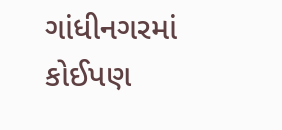ગાંધીનગરમાં કોઈપણ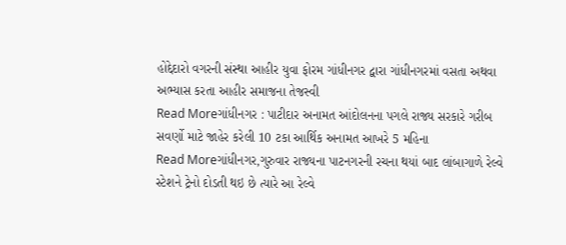હોદ્દેદારો વગરની સંસ્થા આહીર યુવા ફોરમ ગાંધીનગર દ્વારા ગાંધીનગરમાં વસતા અથવા અભ્યાસ કરતા આહીર સમાજના તેજસ્વી
Read Moreગાંધીનગર : પાટીદાર અનામત આંદોલનના પગલે રાજ્ય સરકારે ગરીબ સવર્ણો માટે જાહેર કરેલી 10 ટકા આર્થિક અનામત આખરે 5 મહિના
Read Moreગાંધીનગર,ગુરુવાર રાજ્યના પાટનગરની રચના થયાં બાદ લાંબાગાળે રેલ્વે સ્ટેશને ટ્રેનો દોડતી થઇ છે ત્યારે આ રેલ્વે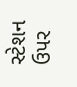સ્ટેશન ઉપર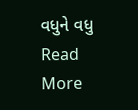વધુને વધુ
Read More